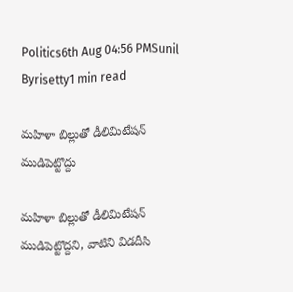Politics6th Aug 04:56 PMSunil Byrisetty1 min read

మహిళా బిల్లుతో డీలిమిటేషన్ ముడిపెట్టొద్దు

మహిళా బిల్లుతో డీలిమిటేషన్ ముడిపెట్టొద్దని, వాటిని విడదీసి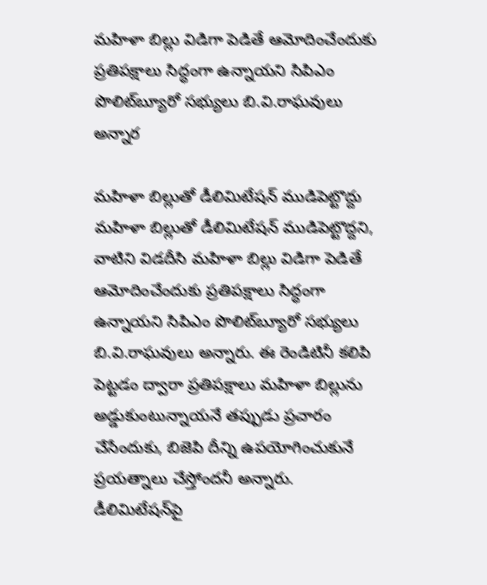మహిళా బిల్లు విడిగా పెడితే ఆమోదించేందుకు ప్రతిపక్షాలు సిద్ధంగా ఉన్నాయని సిపిఎం పొలిట్‌బ్యూరో సభ్యులు బి.వి.రాఘవులు అన్నార

మహిళా బిల్లుతో డీలిమిటేషన్ ముడిపెట్టొద్దు
మహిళా బిల్లుతో డీలిమిటేషన్ ముడిపెట్టొద్దని, వాటిని విడదీసి మహిళా బిల్లు విడిగా పెడితే ఆమోదించేందుకు ప్రతిపక్షాలు సిద్ధంగా ఉన్నాయని సిపిఎం పొలిట్‌బ్యూరో సభ్యులు బి.వి.రాఘవులు అన్నారు. ఈ రెండిటినీ కలిపి పెట్టడం ద్వారా ప్రతిపక్షాలు మహిళా బిల్లును అడ్డుకుంటున్నాయనే తప్పుడు ప్రచారం చేసేందుకు, బిజెపి దీన్ని ఉపయోగించుకునే ప్రయత్నాలు చేస్తోందనీ అన్నారు. డీలిమిటేషన్‌పై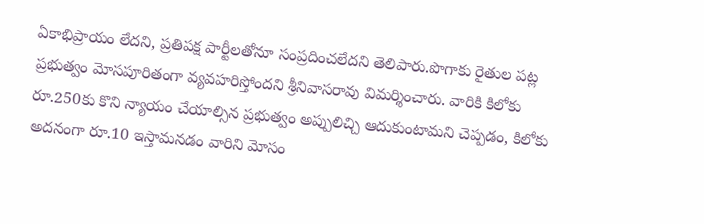ఏకాభిప్రాయం లేదని, ప్రతిపక్ష పార్టీలతోనూ సంప్రదించలేదని తెలిపారు.పొగాకు రైతుల పట్ల ప్రభుత్వం మోసపూరితంగా వ్యవహరిస్తోందని శ్రీనివాసరావు విమర్శించారు. వారికి కిలోకు రూ.250కు కొని న్యాయం చేయాల్సిన ప్రభుత్వం అప్పులిచ్చి ఆదుకుంటామని చెప్పడం, కిలోకు అదనంగా రూ.10 ఇస్తామనడం వారిని మోసం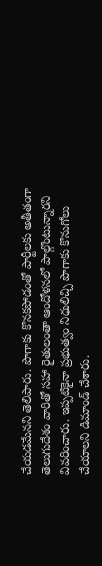చేయడమేనని తెలిపారు. పొగాకు కొనకపోడంతో పార్టీలకు అతీతంగా తెలుగుదేశం వారితో సహా రైతులంతా ఆందోళనలో పాల్గొంటున్నారని వివరించారు. ఇప్పటికైనా ప్రభుత్వం నిధులిచ్చి పొగాకు కొనుగోలు చేయాలని డిమాండ్ చేశారు.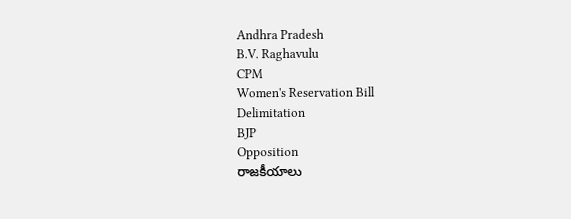Andhra Pradesh
B.V. Raghavulu
CPM
Women's Reservation Bill
Delimitation
BJP
Opposition
రాజకీయాలు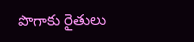పొగాకు రైతులు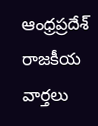ఆంధ్రప్రదేశ్
రాజకీయ వార్తలు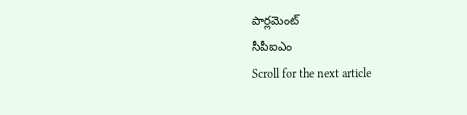పార్లమెంట్
సీపీఐఎం
Scroll for the next article